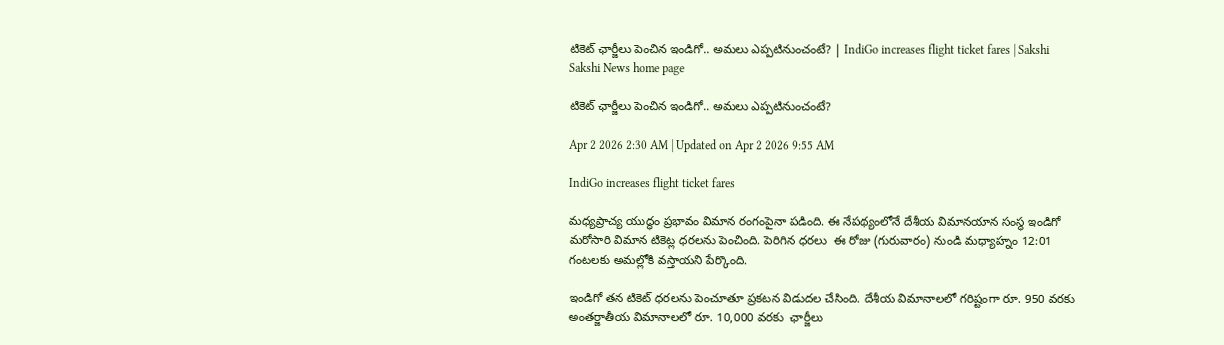టికెట్‌ ఛార్జీలు పెంచిన ఇండిగో.. అమలు ఎప్పటినుంచంటే? | IndiGo increases flight ticket fares | Sakshi
Sakshi News home page

టికెట్‌ ఛార్జీలు పెంచిన ఇండిగో.. అమలు ఎప్పటినుంచంటే?

Apr 2 2026 2:30 AM | Updated on Apr 2 2026 9:55 AM

IndiGo increases flight ticket fares

మధ్యప్రాచ్య యుద్ధం ప్రభావం విమాన రంగంపైనా పడింది. ఈ నేపథ్యంలోనే దేశీయ విమానయాన సంస్థ ఇండిగో మరోసారి విమాన టికెట్ల ధరలను పెంచింది. పెరిగిన ధరలు  ఈ రోజు (గురువారం) నుండి మధ్యాహ్నం 12:01 గంటలకు అమల్లోకి వస్తాయని పేర్కొంది.

ఇండిగో తన టికెట్‌ ధరలను పెంచూతూ ప్రకటన విడుదల చేసింది. దేశీయ విమానాలలో గరిష్టంగా రూ. 950 వరకు  అంతర్జాతీయ విమానాలలో రూ. 10,000 వరకు  ఛార్జీలు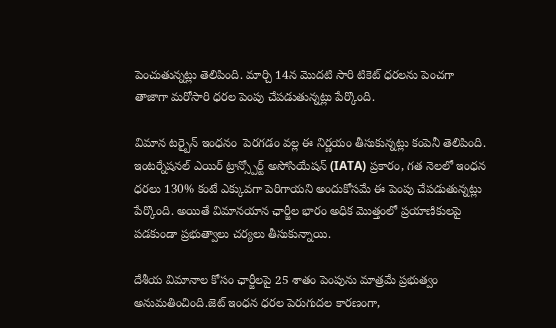పెంచుతున్నట్లు తెలిపింది. మార్చి 14న మెుదటి సారి టికెట్‌ ధరలను పెంచగా తాజాగా మరోసారి ధరల పెంపు చేపడుతున్నట్లు పేర్కొంది.

విమాన టర్బైన్ ఇంధనం  పెరగడం వల్ల ఈ నిర్ణయం తీసుకున్నట్లు కంపెనీ తెలిపింది. ఇంటర్నేషనల్ ఎయిర్ ట్రాన్స్పోర్ట్ అసోసియేషన్ (IATA) ప్రకారం, గత నెలలో ఇంధన ధరలు 130% కంటే ఎక్కువగా పెరిగాయని అందుకోసమే ఈ పెంపు చేపడుతున్నట్లు పేర్కొంది. అయితే విమానయాన ఛార్జీల భారం అధిక మెుత్తంలో ప్రయాణికులపై పడకుండా ప్రభుత్వాలు చర్యలు తీసుకున్నాయి.

దేశీయ విమానాల కోసం ఛార్జీలపై 25 శాతం పెంపును మాత్రమే ప్రభుత్వం అనుమతించింది.జెట్ ఇంధన ధరల పెరుగుదల కారణంగా,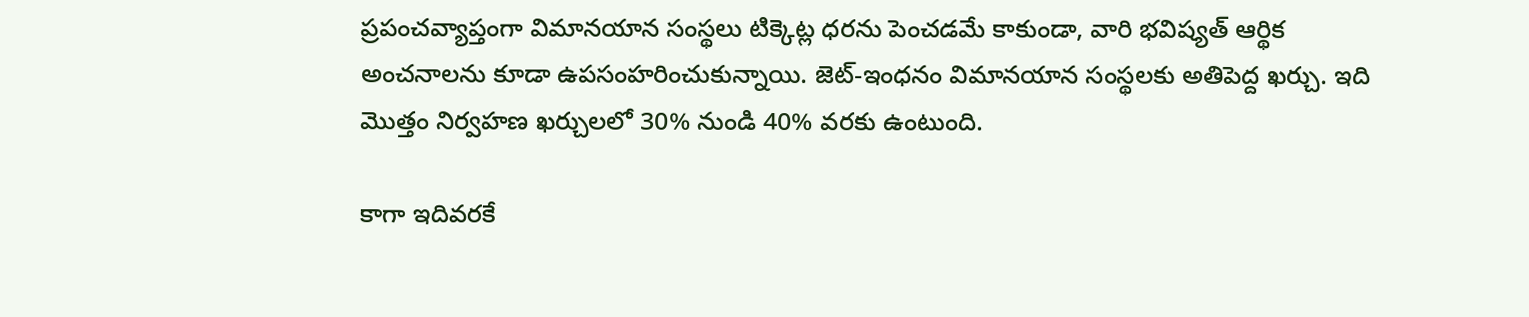ప్రపంచవ్యాప్తంగా విమానయాన సంస్థలు టిక్కెట్ల ధరను పెంచడమే కాకుండా, వారి భవిష్యత్ ఆర్థిక అంచనాలను కూడా ఉపసంహరించుకున్నాయి. జెట్-ఇంధనం విమానయాన సంస్థలకు అతిపెద్ద ఖర్చు. ఇది మొత్తం నిర్వహణ ఖర్చులలో 30% నుండి 40% వరకు ఉంటుంది.

కాగా ఇదివరకే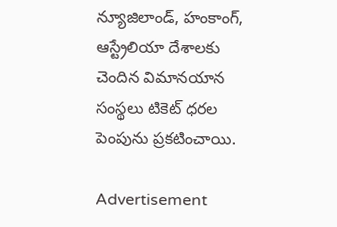న్యూజిలాండ్, హంకాంగ్, ఆస్ట్రేలియా దేశాలకు చెందిన విమానయాన సంస్థలు టికెట్‌ ధరల పెంపును ప్రకటించాయి.

Advertisement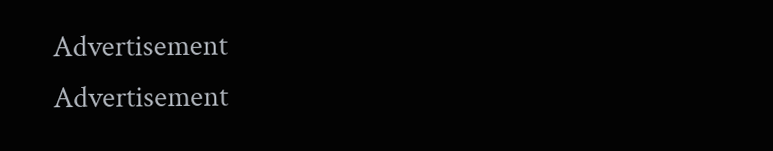Advertisement
Advertisement